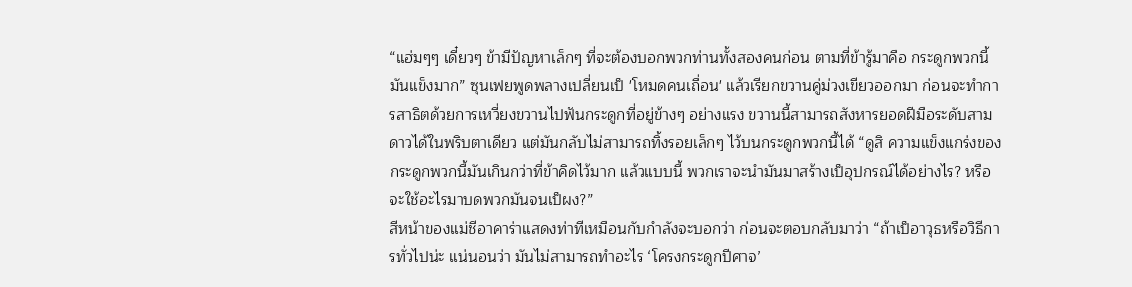“แฮ่มๆๆ เดี๋ยวๆ ข้ามีปัญหาเล็กๆ ที่จะต้องบอกพวกท่านทั้งสองคนก่อน ตามที่ข้ารู้มาคือ กระดูกพวกนี้มันแข็งมาก” ซุนเฟยพูดพลางเปลี่ยนเป็ 'โหมดคนเถื่อน' แล้วเรียกขวานคู่ม่วงเขียวออกมา ก่อนจะทำการสาธิตด้วยการเหวี่ยงขวานไปฟันกระดูกที่อยู่ข้างๆ อย่างแรง ขวานนี้สามารถสังหารยอดฝีมือระดับสามดาวได้ในพริบตาเดียว แต่มันกลับไม่สามารถทิ้งรอยเล็กๆ ไว้บนกระดูกพวกนี้ได้ “ดูสิ ความแข็งแกร่งของกระดูกพวกนี้มันเกินกว่าที่ข้าคิดไว้มาก แล้วแบบนี้ พวกเราจะนำมันมาสร้างเป็อุปกรณ์ได้อย่างไร? หรือจะใช้อะไรมาบดพวกมันจนเป็ผง?”
สีหน้าของแม่ชีอาคาร่าแสดงท่าทีเหมือนกับกำลังจะบอกว่า ก่อนจะตอบกลับมาว่า “ถ้าเป็อาวุธหรือวิธีการทั่วไปน่ะ แน่นอนว่า มันไม่สามารถทำอะไร ‘โครงกระดูกปีศาจ’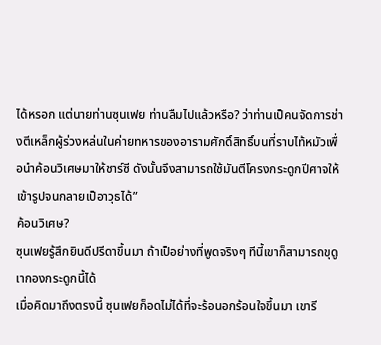ได้หรอก แต่นายท่านซุนเฟย ท่านลืมไปแล้วหรือ? ว่าท่านเป็คนจัดการช่างตีเหล็กผู้ร่วงหล่นในค่ายทหารของอารามศักดิ์สิทธิ์บนที่ราบไท้หมัวเพื่อนำค้อนวิเศษมาให้ชาร์ซี ดังนั้นจึงสามารถใช้มันตีโครงกระดูกปีศาจให้เข้ารูปจนกลายเป็อาวุธได้”
ค้อนวิเศษ?
ซุนเฟยรู้สึกยินดีปรีดาขึ้นมา ถ้าเป็อย่างที่พูดจริงๆ ทีนี้เขาก็สามารถขุดูเากองกระดูกนี้ได้
เมื่อคิดมาถึงตรงนี้ ซุนเฟยก็อดไม่ได้ที่จะร้อนอกร้อนใจขึ้นมา เขารี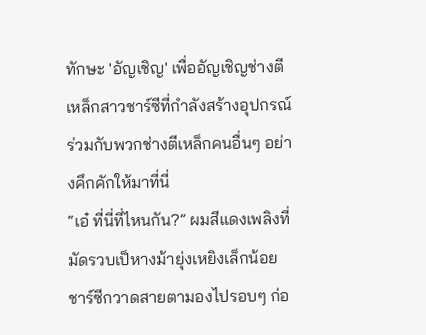ทักษะ 'อัญเชิญ' เพื่ออัญเชิญช่างตีเหล็กสาวชาร์ซีที่กำลังสร้างอุปกรณ์ร่วมกับพวกช่างตีเหล็กคนอื่นๆ อย่างคึกคักให้มาที่นี่
“เอ๋ ที่นี่ที่ไหนกัน?” ผมสีแดงเพลิงที่มัดรวบเป็หางม้ายุ่งเหยิงเล็กน้อย ชาร์ซีกวาดสายตามองไปรอบๆ ก่อ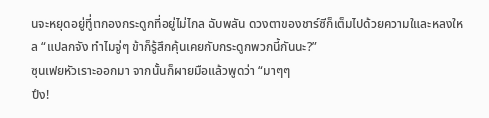นจะหยุดอยู่ทีู่เากองกระดูกที่อยู่ไม่ไกล ฉับพลัน ดวงตาของชาร์ซีก็เต็มไปด้วยความใและหลงใหล “แปลกจัง ทำไมจู่ๆ ข้าก็รู้สึกคุ้นเคยกับกระดูกพวกนี้กันนะ?”
ซุนเฟยหัวเราะออกมา จากนั้นก็ผายมือแล้วพูดว่า “มาๆๆ
ปึง!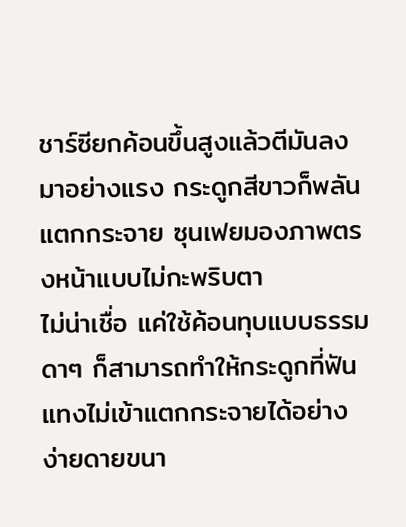ชาร์ซียกค้อนขึ้นสูงแล้วตีมันลงมาอย่างแรง กระดูกสีขาวก็พลันแตกกระจาย ซุนเฟยมองภาพตรงหน้าแบบไม่กะพริบตา
ไม่น่าเชื่อ แค่ใช้ค้อนทุบแบบธรรมดาๆ ก็สามารถทำให้กระดูกที่ฟันแทงไม่เข้าแตกกระจายได้อย่างง่ายดายขนา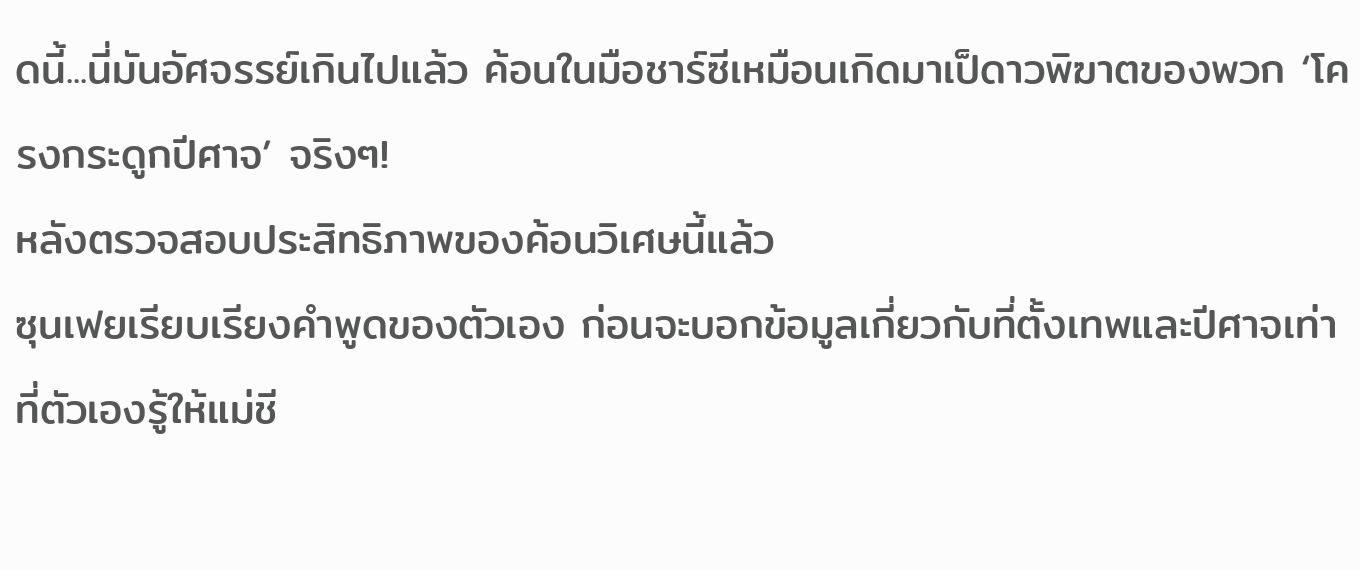ดนี้...นี่มันอัศจรรย์เกินไปแล้ว ค้อนในมือชาร์ซีเหมือนเกิดมาเป็ดาวพิฆาตของพวก ‘โครงกระดูกปีศาจ’ จริงๆ!
หลังตรวจสอบประสิทธิภาพของค้อนวิเศษนี้แล้ว
ซุนเฟยเรียบเรียงคำพูดของตัวเอง ก่อนจะบอกข้อมูลเกี่ยวกับที่ตั้งเทพและปีศาจเท่าที่ตัวเองรู้ให้แม่ชี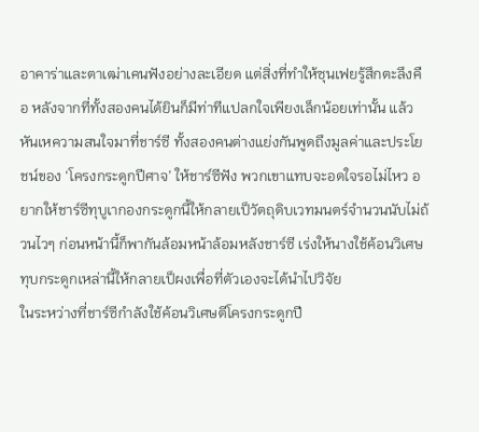อาคาร่าและตาเฒ่าเคนฟังอย่างละเอียด แต่สิ่งที่ทำให้ซุนเฟยรู้สึกตะลึงคือ หลังจากที่ทั้งสองคนได้ยินก็มีท่าทีแปลกใจเพียงเล็กน้อยเท่านั้น แล้วหันเหความสนใจมาที่ชาร์ซี ทั้งสองคนต่างแย่งกันพูดถึงมูลค่าและประโยชน์ของ ‘โครงกระดูกปีศาจ’ ให้ชาร์ซีฟัง พวกเขาแทบจะอดใจรอไม่ไหว อยากให้ชาร์ซีทุบูเากองกระดูกนี้ให้กลายเป็วัตถุดิบเวทมนตร์จำนวนนับไม่ถ้วนไวๆ ก่อนหน้านี้ก็พากันล้อมหน้าล้อมหลังชาร์ซี เร่งให้นางใช้ค้อนวิเศษทุบกระดูกเหล่านี้ให้กลายเป็ผงเพื่อที่ตัวเองจะได้นำไปวิจัย
ในระหว่างที่ชาร์ซีกำลังใช้ค้อนวิเศษตีโครงกระดูกปี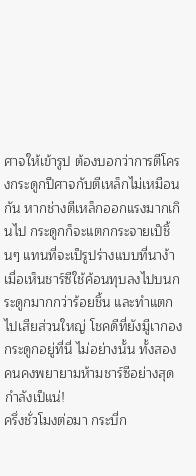ศาจให้เข้ารูป ต้องบอกว่าการตีโครงกระดูกปีศาจกับตีเหล็กไม่เหมือนกัน หากช่างตีเหล็กออกแรงมากเกินไป กระดูกก็จะแตกกระจายเป็ชิ้นๆ แทนที่จะเป็รูปร่างแบบที่นาง้า เมื่อเห็นชาร์ซีใช้ค้อนทุบลงไปบนกระดูกมากกว่าร้อยชิ้น และทำแตกไปเสียส่วนใหญ่ โชคดีที่ยังมีูเากองกระดูกอยู่ที่นี่ ไม่อย่างนั้น ทั้งสองคนคงพยายามห้ามชาร์ซีอย่างสุดกำลังเป็แน่!
ครึ่งชั่วโมงต่อมา กระบี่ก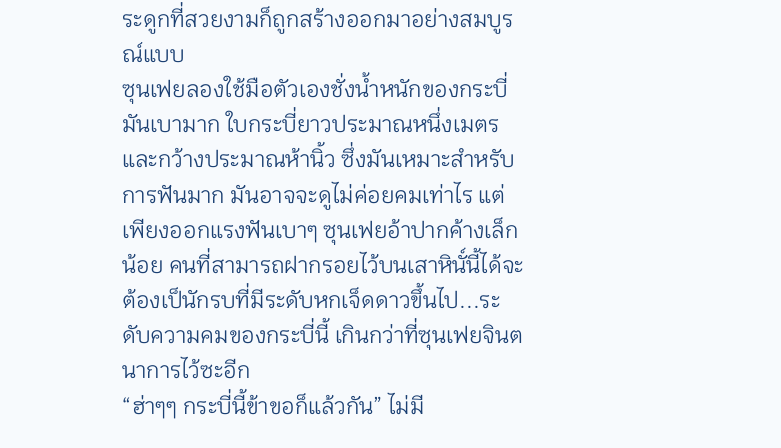ระดูกที่สวยงามก็ถูกสร้างออกมาอย่างสมบูรณ์แบบ
ซุนเฟยลองใช้มือตัวเองชั่งน้ำหนักของกระบี่ มันเบามาก ใบกระบี่ยาวประมาณหนึ่งเมตรและกว้างประมาณห้านิ้ว ซึ่งมันเหมาะสำหรับการฟันมาก มันอาจจะดูไม่ค่อยคมเท่าไร แต่เพียงออกแรงฟันเบาๆ ซุนเฟยอ้าปากค้างเล็กน้อย คนที่สามารถฝากรอยไว้บนเสาหินั์นี้ได้จะต้องเป็นักรบที่มีระดับหกเจ็ดดาวขึ้นไป...ระดับความคมของกระบี่นี้ เกินกว่าที่ซุนเฟยจินตนาการไว้ซะอีก
“ฮ่าๆๆ กระบี่นี้ข้าขอก็แล้วกัน” ไม่มี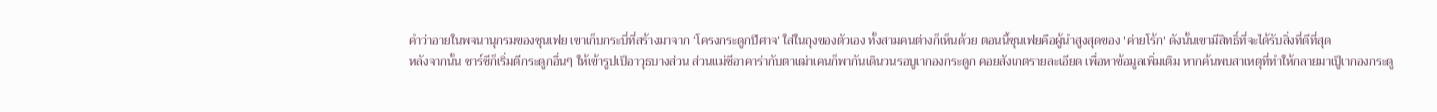คำว่าอายในพจนานุกรมของซุนเฟย เขาเก็บกระบี่ที่สร้างมาจาก ‘โครงกระดูกปีศาจ’ ใส่ในถุงของตัวเอง ทั้งสามคนต่างก็เห็นด้วย ตอนนี้ซุนเฟยคือผู้นำสูงสุดของ 'ค่ายโร้ก' ดังนั้นเขามีสิทธิ์ที่จะได้รับสิ่งที่ดีที่สุด
หลังจากนั้น ชาร์ซีก็เริ่มตีกระดูกอื่นๆ ให้เข้ารูปเป็อาวุธบางส่วน ส่วนแม่ชีอาคาร่ากับตาเฒ่าเคนก็พากันเดินวนรอบูเากองกระดูก คอยสังเกตรายละเอียด เพื่อหาข้อมูลเพิ่มเติม หากค้นพบสาเหตุที่ทำให้กลายมาเป็ูเากองกระดู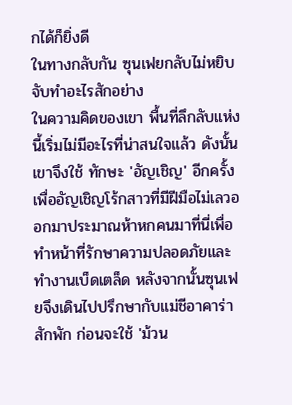กได้ก็ยิ่งดี
ในทางกลับกัน ซุนเฟยกลับไม่หยิบจับทำอะไรสักอย่าง
ในความคิดของเขา พื้นที่ลึกลับแห่งนี้เริ่มไม่มีอะไรที่น่าสนใจแล้ว ดังนั้นเขาจึงใช้ ทักษะ 'อัญเชิญ' อีกครั้ง เพื่ออัญเชิญโร้กสาวที่มีฝีมือไม่เลวออกมาประมาณห้าหกคนมาที่นี่เพื่อทำหน้าที่รักษาความปลอดภัยและทำงานเบ็ดเตล็ด หลังจากนั้นซุนเฟยจึงเดินไปปรึกษากับแม่ชีอาคาร่าสักพัก ก่อนจะใช้ 'ม้วน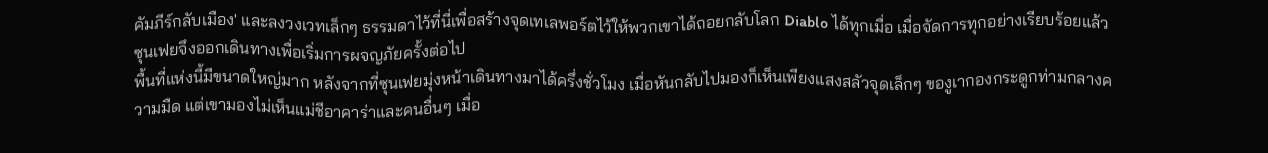คัมภีร์กลับเมือง' และลงวงเวทเล็กๆ ธรรมดาไว้ที่นี่เพื่อสร้างจุดเทเลพอร์ตไว้ให้พวกเขาได้ถอยกลับโลก Diablo ได้ทุกเมื่อ เมื่อจัดการทุกอย่างเรียบร้อยแล้ว ซุนเฟยจึงออกเดินทางเพื่อเริ่มการผจญภัยครั้งต่อไป
พื้นที่แห่งนี้มีขนาดใหญ่มาก หลังจากที่ซุนเฟยมุ่งหน้าเดินทางมาได้ครึ่งชั่วโมง เมื่อหันกลับไปมองก็เห็นเพียงแสงสลัวจุดเล็กๆ ของูเากองกระดูกท่ามกลางความมืด แต่เขามองไม่เห็นแม่ชีอาคาร่าและคนอื่นๆ เมื่อ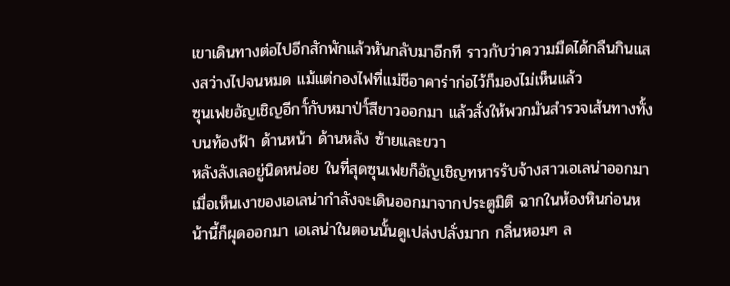เขาเดินทางต่อไปอีกสักพักแล้วหันกลับมาอีกที ราวกับว่าความมืดได้กลืนกินแสงสว่างไปจนหมด แม้แต่กองไฟที่แม่ชีอาคาร่าก่อไว้ก็มองไม่เห็นแล้ว
ซุนเฟยอัญเชิญอีกาั์กับหมาป่าั์สีขาวออกมา แล้วสั่งให้พวกมันสำรวจเส้นทางทั้งบนท้องฟ้า ด้านหน้า ด้านหลัง ซ้ายและขวา
หลังลังเลอยู่นิดหน่อย ในที่สุดซุนเฟยก็อัญเชิญทหารรับจ้างสาวเอเลน่าออกมา
เมื่อเห็นเงาของเอเลน่ากำลังจะเดินออกมาจากประตูมิติ ฉากในห้องหินก่อนหน้านี้ก็ผุดออกมา เอเลน่าในตอนนั้นดูเปล่งปลั่งมาก กลิ่นหอมๆ ล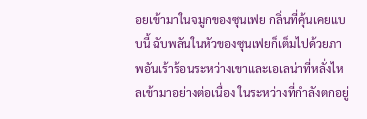อยเข้ามาในจมูกของซุนเฟย กลิ่นที่คุ้นเคยแบบนี้ ฉับพลันในหัวของซุนเฟยก็เต็มไปด้วยภาพอันเร้าร้อนระหว่างเขาและเอเลน่าที่หลั่งไหลเข้ามาอย่างต่อเนื่อง ในระหว่างที่กำลังตกอยู่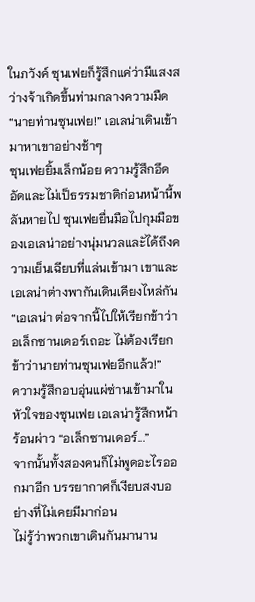ในภวังค์ ซุนเฟยก็รู้สึกแค่ว่ามีแสงสว่างจ้าเกิดขึ้นท่ามกลางความมืด
“นายท่านซุนเฟย!” เอเลน่าเดินเข้ามาหาเขาอย่างช้าๆ
ซุนเฟยยิ้มเล็กน้อย ความรู้สึกอึดอัดและไม่เป็ธรรมชาติก่อนหน้านี้พลันหายไป ซุนเฟยยื่นมือไปกุมมือของเอเลน่าอย่างนุ่มนวลและัได้ถึงความเย็นเฉียบที่แล่นเข้ามา เขาและเอเลน่าต่างพากันเดินเคียงไหล่กัน “เอเลน่า ต่อจากนี้ไปให้เรียกข้าว่าอเล็กซานเดอร์เถอะ ไม่ต้องเรียกข้าว่านายท่านซุนเฟยอีกแล้ว!”
ความรู้สึกอบอุ่นแผ่ซ่านเข้ามาในหัวใจของซุนเฟย เอเลน่ารู้สึกหน้าร้อนผ่าว “อเล็กซานเดอร์...”
จากนั้นทั้งสองคนก็ไม่พูดอะไรออกมาอีก บรรยากาศก็เงียบสงบอย่างที่ไม่เคยมีมาก่อน
ไม่รู้ว่าพวกเขาเดินกันมานาน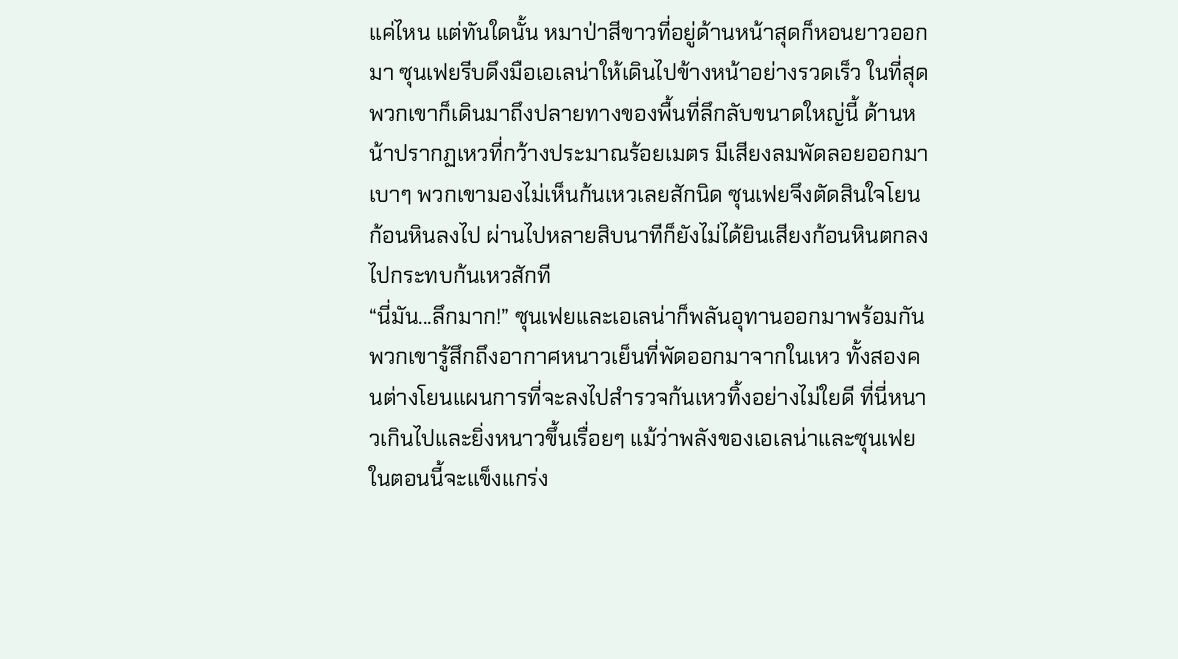แค่ไหน แต่ทันใดนั้น หมาป่าสีขาวที่อยู่ด้านหน้าสุดก็หอนยาวออกมา ซุนเฟยรีบดึงมือเอเลน่าให้เดินไปข้างหน้าอย่างรวดเร็ว ในที่สุดพวกเขาก็เดินมาถึงปลายทางของพื้นที่ลึกลับขนาดใหญ่นี้ ด้านหน้าปรากฏเหวที่กว้างประมาณร้อยเมตร มีเสียงลมพัดลอยออกมาเบาๆ พวกเขามองไม่เห็นก้นเหวเลยสักนิด ซุนเฟยจึงตัดสินใจโยนก้อนหินลงไป ผ่านไปหลายสิบนาทีก็ยังไม่ได้ยินเสียงก้อนหินตกลงไปกระทบก้นเหวสักที
“นี่มัน...ลึกมาก!” ซุนเฟยและเอเลน่าก็พลันอุทานออกมาพร้อมกัน
พวกเขารู้สึกถึงอากาศหนาวเย็นที่พัดออกมาจากในเหว ทั้งสองคนต่างโยนแผนการที่จะลงไปสำรวจก้นเหวทิ้งอย่างไม่ใยดี ที่นี่หนาวเกินไปและยิ่งหนาวขึ้นเรื่อยๆ แม้ว่าพลังของเอเลน่าและซุนเฟยในตอนนี้จะแข็งแกร่ง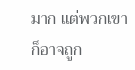มาก แต่พวกเขาก็อาจถูก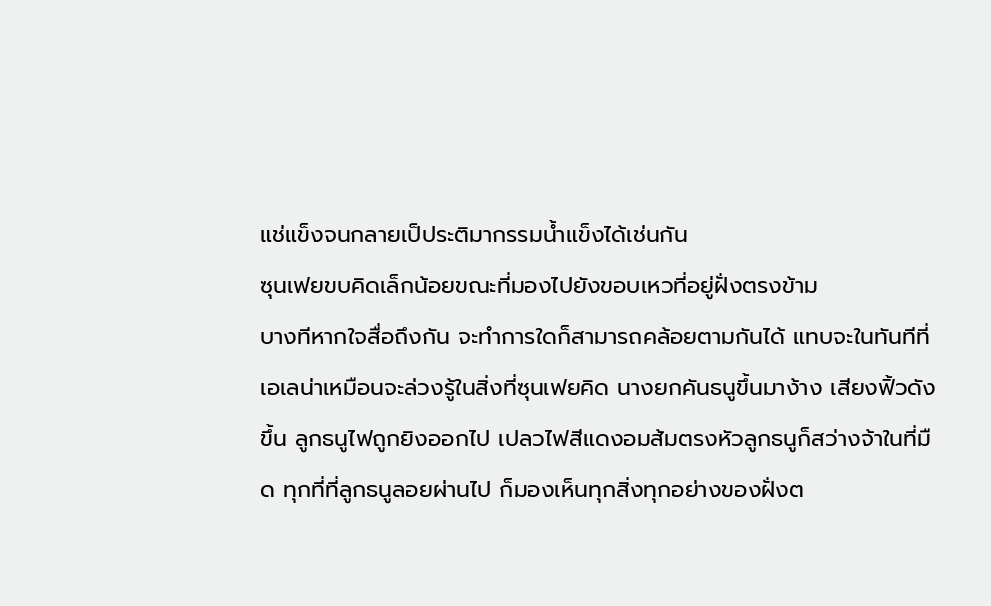แช่แข็งจนกลายเป็ประติมากรรมน้ำแข็งได้เช่นกัน
ซุนเฟยขบคิดเล็กน้อยขณะที่มองไปยังขอบเหวที่อยู่ฝั่งตรงข้าม
บางทีหากใจสื่อถึงกัน จะทำการใดก็สามารถคล้อยตามกันได้ แทบจะในทันทีที่เอเลน่าเหมือนจะล่วงรู้ในสิ่งที่ซุนเฟยคิด นางยกคันธนูขึ้นมาง้าง เสียงฟิ้วดังขึ้น ลูกธนูไฟถูกยิงออกไป เปลวไฟสีแดงอมส้มตรงหัวลูกธนูก็สว่างจ้าในที่มืด ทุกที่ที่ลูกธนูลอยผ่านไป ก็มองเห็นทุกสิ่งทุกอย่างของฝั่งต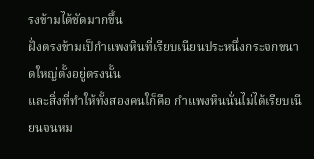รงข้ามได้ชัดมากขึ้น
ฝั่งตรงข้ามเป็กำแพงหินที่เรียบเนียนประหนึ่งกระจกขนาดใหญ่ตั้งอยู่ตรงนั้น
และสิ่งที่ทำให้ทั้งสองคนใก็คือ กำแพงหินนั่นไม่ได้เรียบเนียนจนหม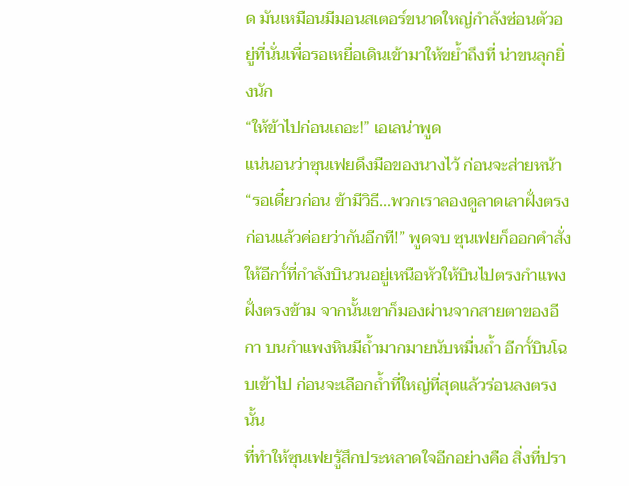ด มันเหมือนมีมอนสเตอร์ขนาดใหญ่กำลังซ่อนตัวอยู่ที่นั่นเพื่อรอเหยื่อเดินเข้ามาให้ขย้ำถึงที่ น่าขนลุกยิ่งนัก
“ให้ข้าไปก่อนเถอะ!” เอเลน่าพูด
แน่นอนว่าซุนเฟยดึงมือของนางไว้ ก่อนจะส่ายหน้า “รอเดี๋ยวก่อน ข้ามีวิธี...พวกเราลองดูลาดเลาฝั่งตรงก่อนแล้วค่อยว่ากันอีกที!” พูดจบ ซุนเฟยก็ออกคำสั่งให้อีกาั์ที่กำลังบินวนอยู่เหนือหัวให้บินไปตรงกำแพงฝั่งตรงข้าม จากนั้นเขาก็มองผ่านจากสายตาของอีกา บนกำแพงหินมีถ้ำมากมายนับหมื่นถ้ำ อีกาั์บินโฉบเข้าไป ก่อนจะเลือกถ้ำที่ใหญ่ที่สุดแล้วร่อนลงตรงนั้น
ที่ทำให้ซุนเฟยรู้สึกประหลาดใจอีกอย่างคือ สิ่งที่ปรา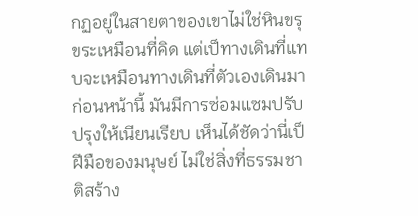กฏอยู่ในสายตาของเขาไม่ใช่หินขรุขระเหมือนที่คิด แต่เป็ทางเดินที่แทบจะเหมือนทางเดินที่ตัวเองเดินมาก่อนหน้านี้ มันมีการซ่อมแซมปรับปรุงให้เนียนเรียบ เห็นได้ชัดว่านี่เป็ฝีมือของมนุษย์ ไม่ใช่สิ่งที่ธรรมชาติสร้าง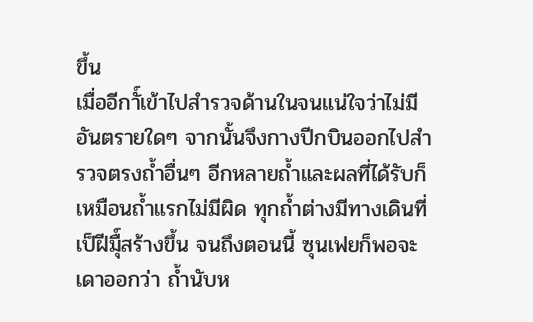ขึ้น
เมื่ออีกาั์เข้าไปสำรวจด้านในจนแน่ใจว่าไม่มีอันตรายใดๆ จากนั้นจึงกางปีกบินออกไปสำรวจตรงถ้ำอื่นๆ อีกหลายถ้ำและผลที่ได้รับก็เหมือนถ้ำแรกไม่มีผิด ทุกถ้ำต่างมีทางเดินที่เป็ฝีมืุ์สร้างขึ้น จนถึงตอนนี้ ซุนเฟยก็พอจะเดาออกว่า ถ้ำนับห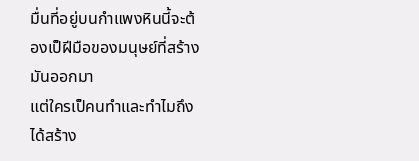มื่นที่อยู่บนกำแพงหินนี้จะต้องเป็ฝีมือของมนุษย์ที่สร้างมันออกมา
แต่ใครเป็คนทำและทำไมถึงได้สร้าง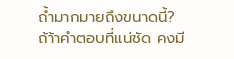ถ้ำมากมายถึงขนาดนี้?
ถ้า้าคำตอบที่แน่ชัด คงมี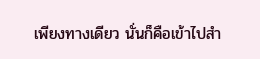เพียงทางเดียว นั่นก็คือเข้าไปสำ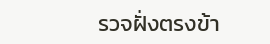รวจฝั่งตรงข้า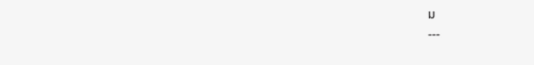ม
---